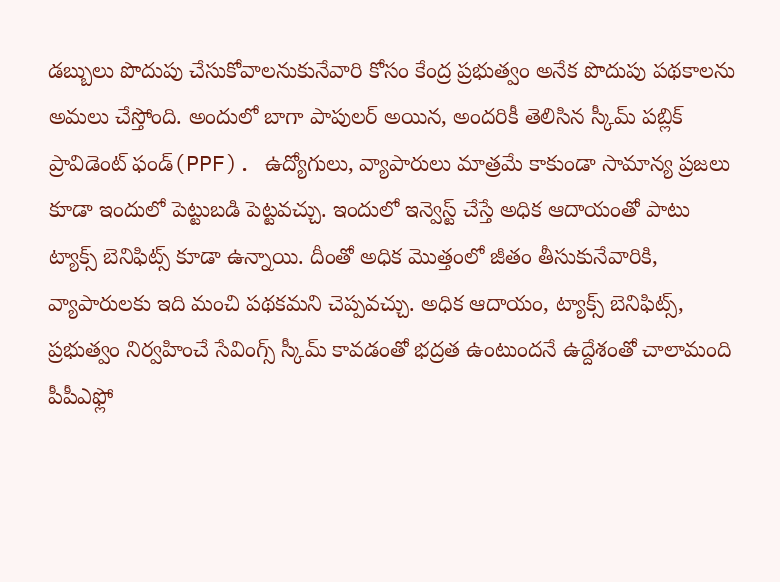డబ్బులు పొదుపు చేసుకోవాలనుకునేవారి కోసం కేంద్ర ప్రభుత్వం అనేక పొదుపు పథకాలను అమలు చేస్తోంది. అందులో బాగా పాపులర్ అయిన, అందరికీ తెలిసిన స్కీమ్ పబ్లిక్ ప్రావిడెంట్ ఫండ్(PPF). ఉద్యోగులు, వ్యాపారులు మాత్రమే కాకుండా సామాన్య ప్రజలు కూడా ఇందులో పెట్టుబడి పెట్టవచ్చు. ఇందులో ఇన్వెస్ట్ చేస్తే అధిక ఆదాయంతో పాటు ట్యాక్స్ బెనిఫిట్స్ కూడా ఉన్నాయి. దీంతో అధిక మొత్తంలో జీతం తీసుకునేవారికి, వ్యాపారులకు ఇది మంచి పథకమని చెప్పవచ్చు. అధిక ఆదాయం, ట్యాక్స్ బెనిఫిట్స్, ప్రభుత్వం నిర్వహించే సేవింగ్స్ స్కీమ్ కావడంతో భద్రత ఉంటుందనే ఉద్దేశంతో చాలామంది పీపీఎఫ్లో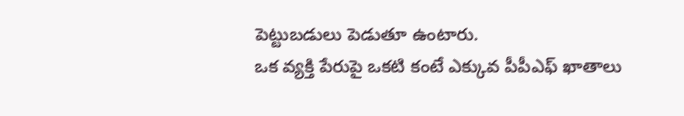పెట్టుబడులు పెడుతూ ఉంటారు.
ఒక వ్యక్తి పేరుపై ఒకటి కంటే ఎక్కువ పీపీఎఫ్ ఖాతాలు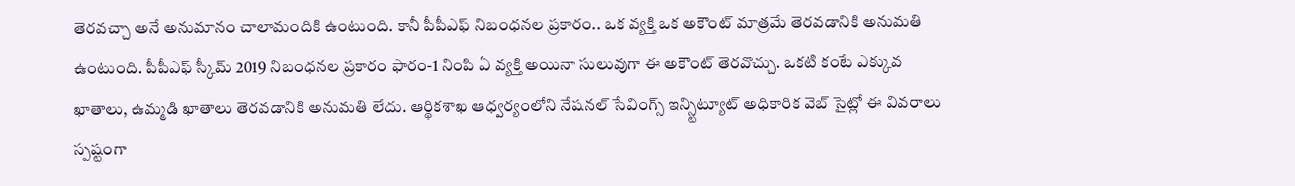తెరవచ్చా అనే అనుమానం చాలామందికి ఉంటుంది. కానీ పీపీఎఫ్ నిబంధనల ప్రకారం.. ఒక వ్యక్తి ఒక అకౌంట్ మాత్రమే తెరవడానికి అనుమతి ఉంటుంది. పీపీఎఫ్ స్కీమ్ 2019 నిబంధనల ప్రకారం ఫారం-1 నింపి ఏ వ్యక్తి అయినా సులువుగా ఈ అకౌంట్ తెరవొచ్చు. ఒకటి కంటే ఎక్కువ ఖాతాలు, ఉమ్మడి ఖాతాలు తెరవడానికి అనుమతి లేదు. ఆర్థికశాఖ ఆధ్వర్యంలోని నేషనల్ సేవింగ్స్ ఇన్స్టిట్యూట్ అధికారిక వెబ్ సైట్లో ఈ వివరాలు స్పష్టంగా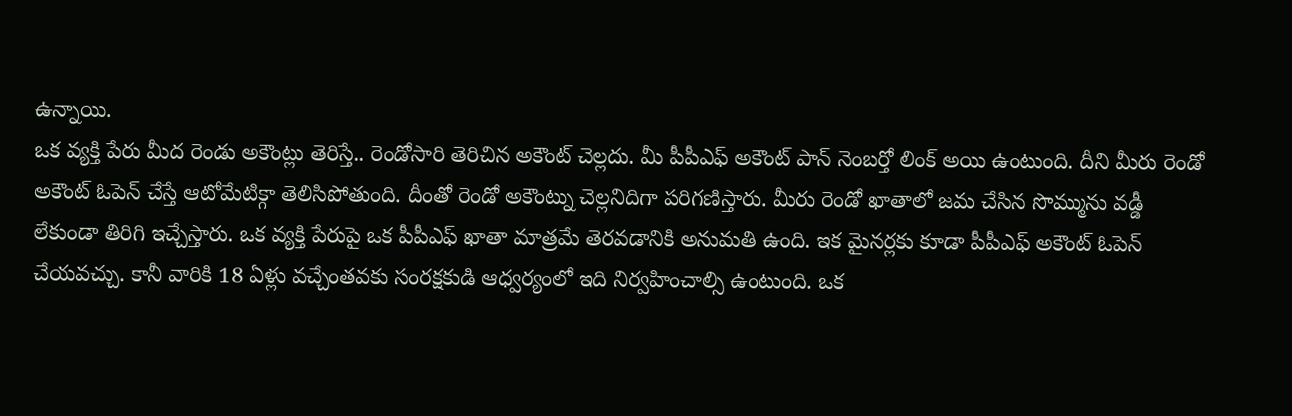ఉన్నాయి.
ఒక వ్యక్తి పేరు మీద రెండు అకౌంట్లు తెరిస్తే.. రెండోసారి తెరిచిన అకౌంట్ చెల్లదు. మీ పీపీఎఫ్ అకౌంట్ పాన్ నెంబర్తో లింక్ అయి ఉంటుంది. దీని మీరు రెండో అకౌంట్ ఓపెన్ చేస్తే ఆటోమేటిక్గా తెలిసిపోతుంది. దీంతో రెండో అకౌంట్ను చెల్లనిదిగా పరిగణిస్తారు. మీరు రెండో ఖాతాలో జమ చేసిన సొమ్మును వడ్డీ లేకుండా తిరిగి ఇచ్చేస్తారు. ఒక వ్యక్తి పేరుపై ఒక పీపీఎఫ్ ఖాతా మాత్రమే తెరవడానికి అనుమతి ఉంది. ఇక మైనర్లకు కూడా పీపీఎఫ్ అకౌంట్ ఓపెన్ చేయవచ్చు. కానీ వారికి 18 ఏళ్లు వచ్చేంతవకు సంరక్షకుడి ఆధ్వర్యంలో ఇది నిర్వహించాల్సి ఉంటుంది. ఒక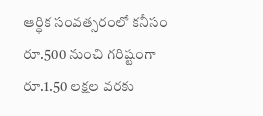ఆర్ధిక సంవత్సరంలో కనీసం రూ.500 నుంచి గరిష్టంగా రూ.1.50 లక్షల వరకు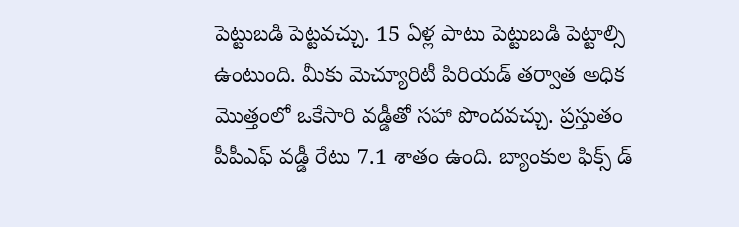పెట్టుబడి పెట్టవచ్చు. 15 ఏళ్ల పాటు పెట్టుబడి పెట్టాల్సి ఉంటుంది. మీకు మెచ్యూరిటీ పిరియడ్ తర్వాత అధిక మొత్తంలో ఒకేసారి వడ్డీతో సహా పొందవచ్చు. ప్రస్తుతం పీపీఎఫ్ వడ్డీ రేటు 7.1 శాతం ఉంది. బ్యాంకుల ఫిక్స్ డ్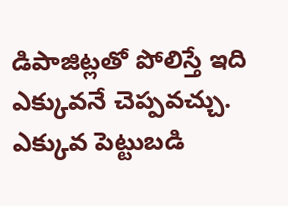డిపాజిట్లతో పోలిస్తే ఇది ఎక్కువనే చెప్పవచ్చు. ఎక్కువ పెట్టుబడి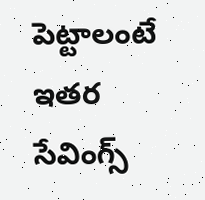పెట్టాలంటే ఇతర సేవింగ్స్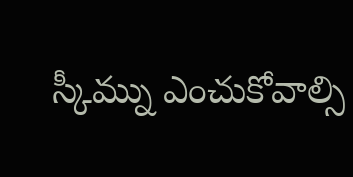స్కీమ్ను ఎంచుకోవాల్సి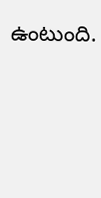ఉంటుంది.